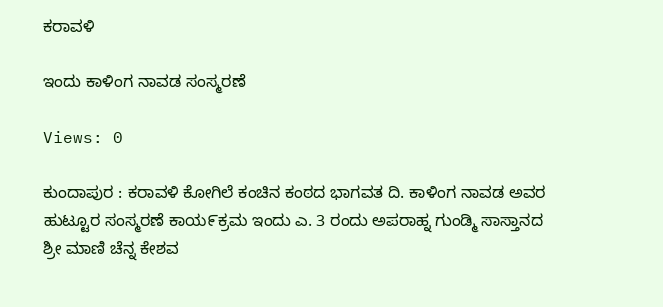ಕರಾವಳಿ

ಇಂದು ಕಾಳಿಂಗ ನಾವಡ ಸಂಸ್ಮರಣೆ

Views: 0

ಕುಂದಾಪುರ : ಕರಾವಳಿ ಕೋಗಿಲೆ ಕಂಚಿನ ಕಂಠದ ಭಾಗವತ ದಿ. ಕಾಳಿಂಗ ನಾವಡ ಅವರ ಹುಟ್ಟೂರ ಸಂಸ್ಮರಣೆ ಕಾಯ೯ಕ್ರಮ ಇಂದು ಎ. 3 ರಂದು ಅಪರಾಹ್ನ ಗುಂಡ್ಮಿ ಸಾಸ್ತಾನದ ಶ್ರೀ ಮಾಣಿ ಚೆನ್ನ ಕೇಶವ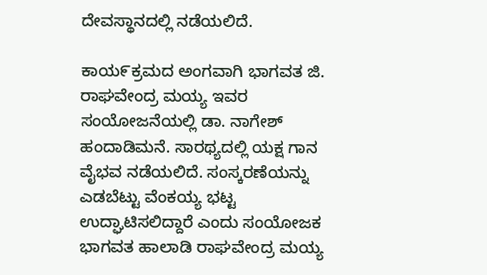ದೇವಸ್ಥಾನದಲ್ಲಿ ನಡೆಯಲಿದೆ.

ಕಾಯ೯ಕ್ರಮದ ಅಂಗವಾಗಿ ಭಾಗವತ ಜಿ. ರಾಘವೇಂದ್ರ ಮಯ್ಯ ಇವರ ಸಂಯೋಜನೆಯಲ್ಲಿ ಡಾ. ನಾಗೇಶ್ ಹಂದಾಡಿಮನೆ. ಸಾರಥ್ಯದಲ್ಲಿ ಯಕ್ಷ ಗಾನ ವೈಭವ ನಡೆಯಲಿದೆ. ಸಂಸ್ಕರಣೆಯನ್ನು ಎಡಬೆಟ್ಟು ವೆಂಕಯ್ಯ ಭಟ್ಟ ಉದ್ಘಾಟಿಸಲಿದ್ದಾರೆ ಎಂದು ಸಂಯೋಜಕ ಭಾಗವತ ಹಾಲಾಡಿ ರಾಘವೇಂದ್ರ ಮಯ್ಯ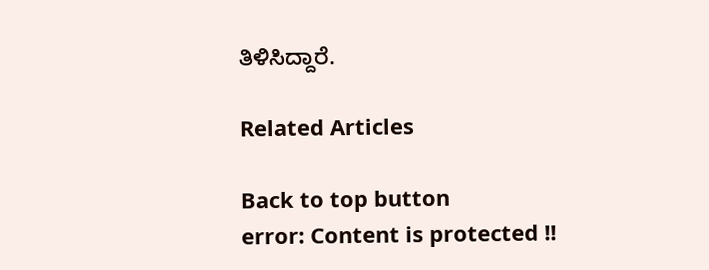ತಿಳಿಸಿದ್ದಾರೆ.

Related Articles

Back to top button
error: Content is protected !!